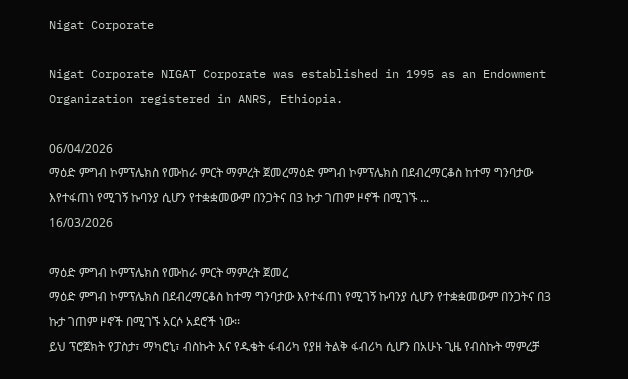Nigat Corporate

Nigat Corporate NIGAT Corporate was established in 1995 as an Endowment Organization registered in ANRS, Ethiopia.

06/04/2026
ማዕድ ምግብ ኮምፕሌክስ የሙከራ ምርት ማምረት ጀመረማዕድ ምግብ ኮምፕሌክስ በደብረማርቆስ ከተማ ግንባታው እየተፋጠነ የሚገኝ ኩባንያ ሲሆን የተቋቋመውም በንጋትና በ3 ኩታ ገጠም ዞኖች በሚገኙ ...
16/03/2026

ማዕድ ምግብ ኮምፕሌክስ የሙከራ ምርት ማምረት ጀመረ
ማዕድ ምግብ ኮምፕሌክስ በደብረማርቆስ ከተማ ግንባታው እየተፋጠነ የሚገኝ ኩባንያ ሲሆን የተቋቋመውም በንጋትና በ3 ኩታ ገጠም ዞኖች በሚገኙ አርሶ አደሮች ነው፡፡
ይህ ፕሮጀክት የፓስታ፣ ማካሮኒ፣ ብስኩት እና የዱቄት ፋብሪካ የያዘ ትልቅ ፋብሪካ ሲሆን በአሁኑ ጊዜ የብስኩት ማምረቻ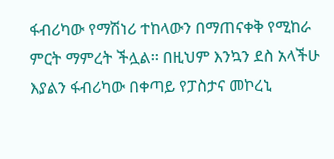ፋብሪካው የማሽነሪ ተከላውን በማጠናቀቅ የሚከራ ምርት ማምረት ችሏል፡፡ በዚህም እንኳን ደስ አላችሁ እያልን ፋብሪካው በቀጣይ የፓስታና መኮረኒ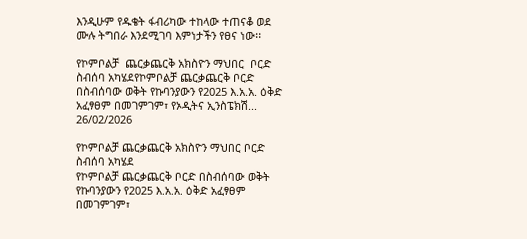እንዲሁም የዱቄት ፋብሪካው ተከላው ተጠናቆ ወደ ሙሉ ትግበራ እንደሚገባ እምነታችን የፀና ነው፡፡

የኮምቦልቻ  ጨርቃጨርቅ አክስዮን ማህበር  ቦርድ ስብሰባ አካሄደየኮምቦልቻ ጨርቃጨርቅ ቦርድ በስብሰባው ወቅት የኩባንያውን የ2025 እ.አ.አ. ዕቅድ አፈፃፀም በመገምገም፣ የኦዲትና ኢንስፔክሽ...
26/02/2026

የኮምቦልቻ ጨርቃጨርቅ አክስዮን ማህበር ቦርድ ስብሰባ አካሄደ
የኮምቦልቻ ጨርቃጨርቅ ቦርድ በስብሰባው ወቅት የኩባንያውን የ2025 እ.አ.አ. ዕቅድ አፈፃፀም በመገምገም፣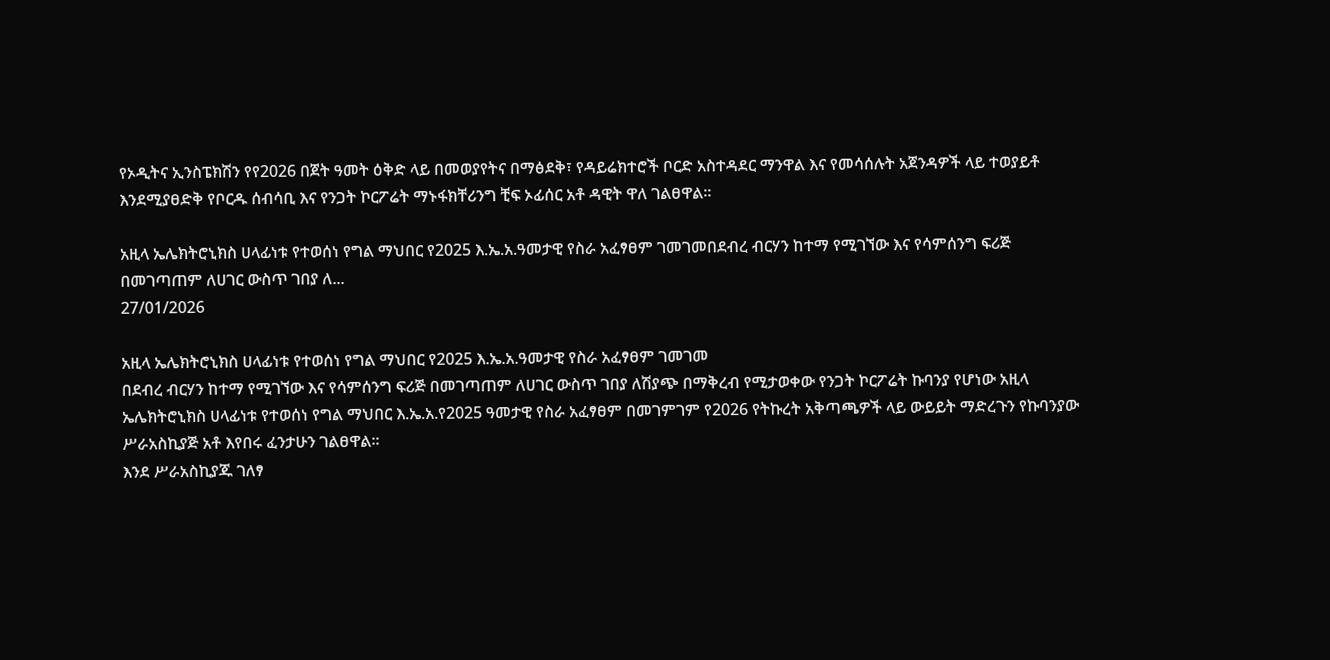የኦዲትና ኢንስፔክሽን የየ2026 በጀት ዓመት ዕቅድ ላይ በመወያየትና በማፅደቅ፣ የዳይሬክተሮች ቦርድ አስተዳደር ማንዋል እና የመሳሰሉት አጀንዳዎች ላይ ተወያይቶ እንደሚያፀድቅ የቦርዱ ሰብሳቢ እና የንጋት ኮርፖሬት ማኑፋክቸሪንግ ቺፍ ኦፊሰር አቶ ዳዊት ዋለ ገልፀዋል፡፡

አዚላ ኤሌክትሮኒክስ ሀላፊነቱ የተወሰነ የግል ማህበር የ2025 እ.ኤ.አ.ዓመታዊ የስራ አፈፃፀም ገመገመበደብረ ብርሃን ከተማ የሚገኘው እና የሳምሰንግ ፍሪጅ በመገጣጠም ለሀገር ውስጥ ገበያ ለ...
27/01/2026

አዚላ ኤሌክትሮኒክስ ሀላፊነቱ የተወሰነ የግል ማህበር የ2025 እ.ኤ.አ.ዓመታዊ የስራ አፈፃፀም ገመገመ
በደብረ ብርሃን ከተማ የሚገኘው እና የሳምሰንግ ፍሪጅ በመገጣጠም ለሀገር ውስጥ ገበያ ለሽያጭ በማቅረብ የሚታወቀው የንጋት ኮርፖሬት ኩባንያ የሆነው አዚላ ኤሌክትሮኒክስ ሀላፊነቱ የተወሰነ የግል ማህበር እ.ኤ.አ.የ2025 ዓመታዊ የስራ አፈፃፀም በመገምገም የ2026 የትኩረት አቅጣጫዎች ላይ ውይይት ማድረጉን የኩባንያው ሥራአስኪያጅ አቶ እየበሩ ፈንታሁን ገልፀዋል፡፡
እንደ ሥራአስኪያጁ ገለፃ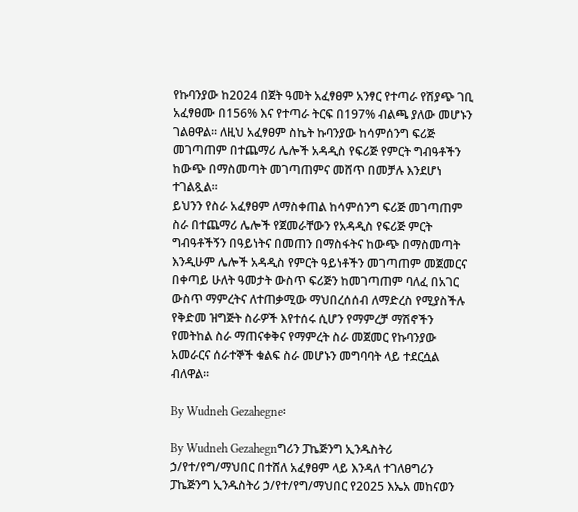የኩባንያው ከ2024 በጀት ዓመት አፈፃፀም አንፃር የተጣራ የሽያጭ ገቢ አፈፃፀሙ በ156% እና የተጣራ ትርፍ በ197% ብልጫ ያለው መሆኑን ገልፀዋል፡፡ ለዚህ አፈፃፀም ስኬት ኩባንያው ከሳምሰንግ ፍሪጅ መገጣጠም በተጨማሪ ሌሎች አዳዲስ የፍሪጅ የምርት ግብዓቶችን ከውጭ በማስመጣት መገጣጠምና መሸጥ በመቻሉ እንደሆነ ተገልጿል።
ይህንን የስራ አፈፃፀም ለማስቀጠል ከሳምሰንግ ፍሪጅ መገጣጠም ስራ በተጨማሪ ሌሎች የጀመራቸውን የአዳዲስ የፍሪጅ ምርት ግብዓቶችኝን በዓይነትና በመጠን በማስፋትና ከውጭ በማስመጣት እንዲሁም ሌሎች አዳዲስ የምርት ዓይነቶችን መገጣጠም መጀመርና በቀጣይ ሁለት ዓመታት ውስጥ ፍሪጅን ከመገጣጠም ባለፈ በአገር ውስጥ ማምረትና ለተጠቃሚው ማህበረሰሰብ ለማድረስ የሚያስችሉ የቅድመ ዝግጅት ስራዎች እየተሰሩ ሲሆን የማምረቻ ማሽኖችን የመትከል ስራ ማጠናቀቅና የማምረት ስራ መጀመር የኩባንያው አመራርና ሰራተኞች ቁልፍ ስራ መሆኑን መግባባት ላይ ተደርሷል ብለዋል፡፡

By Wudneh Gezahegne፡

By Wudneh Gezahegnግሪን ፓኬጅንግ ኢንዱስትሪ ኃ/የተ/የግ/ማህበር በተሸለ አፈፃፀም ላይ እንዳለ ተገለፀግሪን ፓኬጅንግ ኢንዱስትሪ ኃ/የተ/የግ/ማህበር የ2025 እኤአ መከናወን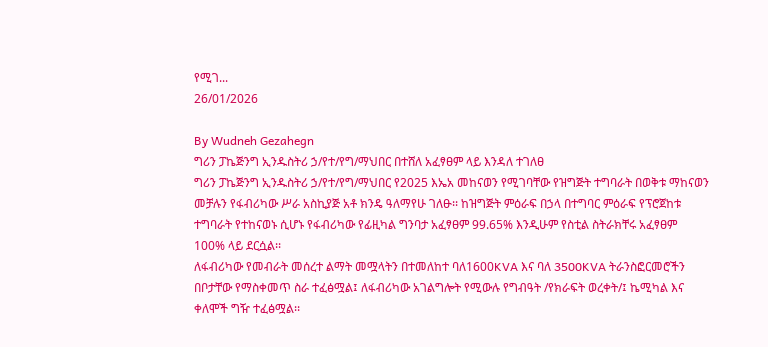የሚገ...
26/01/2026

By Wudneh Gezahegn
ግሪን ፓኬጅንግ ኢንዱስትሪ ኃ/የተ/የግ/ማህበር በተሸለ አፈፃፀም ላይ እንዳለ ተገለፀ
ግሪን ፓኬጅንግ ኢንዱስትሪ ኃ/የተ/የግ/ማህበር የ2025 እኤአ መከናወን የሚገባቸው የዝግጅት ተግባራት በወቅቱ ማከናወን መቻሉን የፋብሪካው ሥራ አስኪያጅ አቶ ክንዴ ዓለማየሁ ገለፁ፡፡ ከዝግጅት ምዕራፍ በኃላ በተግባር ምዕራፍ የፕሮጀከቱ ተግባራት የተከናወኑ ሲሆኑ የፋብሪካው የፊዚካል ግንባታ አፈፃፀም 99.65% እንዲሁም የስቲል ስትራክቸሩ አፈፃፀም 100% ላይ ደርሷል፡፡
ለፋብሪካው የመብራት መሰረተ ልማት መሟላትን በተመለከተ ባለ1600KVA እና ባለ 3500KVA ትራንስፎርመሮችን በቦታቸው የማስቀመጥ ስራ ተፈፅሟል፤ ለፋብሪካው አገልግሎት የሚውሉ የግብዓት /የክራፍት ወረቀት/፤ ኬሚካል እና ቀለሞች ግዥ ተፈፅሟል፡፡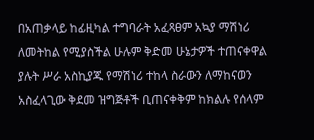በአጠቃላይ ከፊዚካል ተግባራት አፈጻፀም አኳያ ማሽነሪ ለመትከል የሚያስችል ሁሉም ቅድመ ሁኔታዎች ተጠናቀዋል ያሉት ሥራ አስኪያጁ የማሽነሪ ተከላ ስራውን ለማከናወን አስፈላጊው ቅደመ ዝግጅቶች ቢጠናቀቅም ከክልሉ የሰላም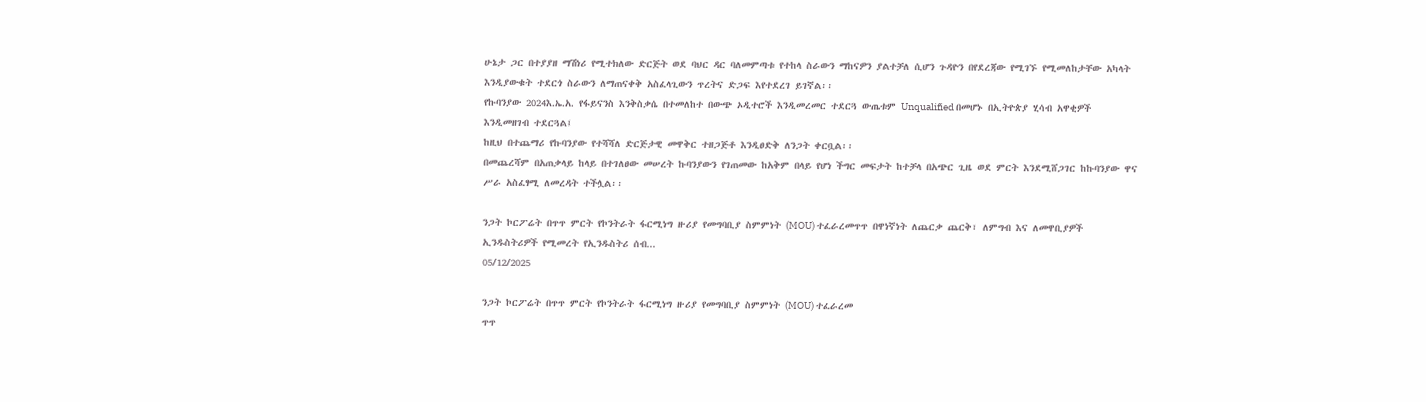ሁኔታ ጋር በተያያዘ ማሽነሪ የሚተክለው ድርጅት ወደ ባህር ዳር ባለመምጣቱ የተከላ ስራውን ማከናዎን ያልተቻለ ሲሆን ጉዳዮን በየደረጃው የሚገኙ የሚመለከታቸው አካላት እንዲያውቁት ተደርጎ ስራውን ለማጠናቀቅ አስፈላጊውን ጥረትና ድጋፍ እየተደረገ ይገኛል፡፡
የኩባንያው 2024እ.ኤ.አ. የፋይናንስ እንቅስቃሴ በተመለከተ በውጭ ኦዲተሮች እንዲመረመር ተደርጓ ውጤቱም Unqualified በመሆኑ በኢትዮጵያ ሂሳብ አዋቂዎች እንዲመዘገብ ተደርጓል፤
ከዚህ በተጨማሪ የኩባንያው የተሻሻለ ድርጅታዊ መዋቅር ተዘጋጅቶ እንዲፀድቅ ለንጋት ቀርቧል፡፡
በመጨረሻም በአጠቃላይ ከላይ በተገለፀው መሠረት ኩባንያውን የገጠመው ከአቅም በላይ የሆነ ችግር መፍታት ከተቻላ በአጭር ጊዜ ወደ ምርት እንደሚሸጋገር ከኩባንያው ዋና ሥራ አስፈፃሚ ለመረዳት ተችሏል፡፡

ንጋት ኮርፖሬት በጥጥ ምርት የኮንትራት ፋርሚነግ ዙሪያ የመግባቢያ ስምምነት (MOU) ተፈራረመጥጥ በዋነኛነት ለጨርቃ ጨርቅ፣ ለምግብ እና ለመዋቢያዎች ኢንዱስትሪዎች የሚመረት የኢንዱስትሪ ሰብ...
05/12/2025

ንጋት ኮርፖሬት በጥጥ ምርት የኮንትራት ፋርሚነግ ዙሪያ የመግባቢያ ስምምነት (MOU) ተፈራረመ
ጥጥ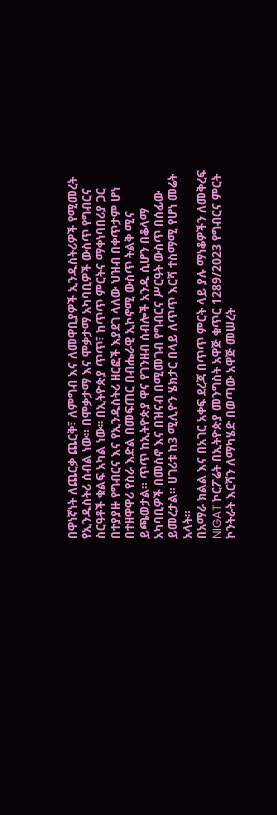በዋነኛነት ለጨርቃ ጨርቅ፣ ለምግብ እና ለመዋቢያዎች ኢንዱስትሪዎች የሚመረት የኢንዱስትሪ ሰብል ነው። በሞቃታማ እና ሞቃታማ አካባቢዎች ውስጥ የግብርና ስርዓቶች ቁልፍ አካል ነው፡፡ በኢትዮጵያ ጥጥ፣ ከጥጥ ምርትና ማቀነባበሪያ ጋር በተያያዙ የግብርና እና የኢንዱስትሪ ዘርፎች እያደገ ላለው ህዝብ በቀጥታም ሆነ በተዘዋዋሪ የስራ እድል በመፍጠር በብሔራዊ ኢኮኖሚ ውስጥ ትልቅ ሚና ይጫወታል። ጥጥ ከኢትዮጵያ ዋና የገንዘብ ሰብሎች አንዱ ሲሆን በቆላማ አካባቢዎች በመስኖ እና በዝናብ በሚመገብ የግብርና ሥርዓት ውስጥ በሰፊው ይመረታል። ሀገሪቱ ከ3 ሚሊዮን ሄክታር በላይ ለጥጥ እርሻ ተስማሚ የሆነ መሬት አላት።
በአማራ ክልል እና በአገር አቀፍ ደረጃ በጥጥ ምርት ላይ ያሉ ማነቆዎችን ለመቅረፍ NIGAT ኮርፖሬት በኢትዮጵያ መንግስት አዋጅ ቁጥር 1289/2023 የግብርና ምርት ኮንትራት እርሻን ለማካሄድ በወጣው አዋጅ መሠረት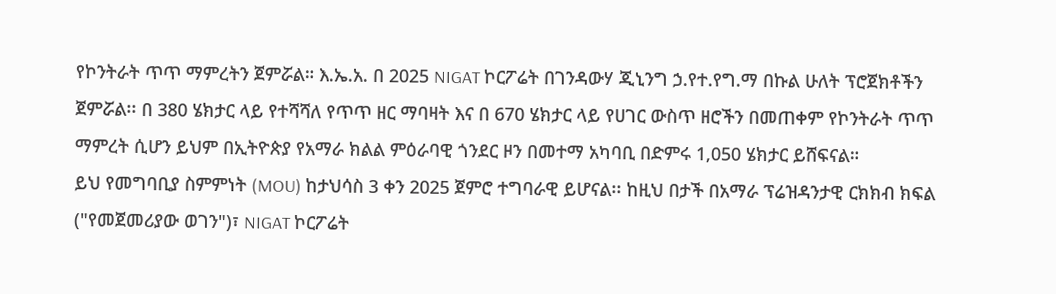የኮንትራት ጥጥ ማምረትን ጀምሯል። እ.ኤ.አ. በ 2025 NIGAT ኮርፖሬት በገንዳውሃ ጂኒንግ ኃ.የተ.የግ.ማ በኩል ሁለት ፕሮጀክቶችን ጀምሯል፡፡ በ 380 ሄክታር ላይ የተሻሻለ የጥጥ ዘር ማባዛት እና በ 670 ሄክታር ላይ የሀገር ውስጥ ዘሮችን በመጠቀም የኮንትራት ጥጥ ማምረት ሲሆን ይህም በኢትዮጵያ የአማራ ክልል ምዕራባዊ ጎንደር ዞን በመተማ አካባቢ በድምሩ 1,050 ሄክታር ይሸፍናል።
ይህ የመግባቢያ ስምምነት (MOU) ከታህሳስ 3 ቀን 2025 ጀምሮ ተግባራዊ ይሆናል፡፡ ከዚህ በታች በአማራ ፕሬዝዳንታዊ ርክክብ ክፍል ("የመጀመሪያው ወገን")፣ NIGAT ኮርፖሬት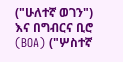("ሁለተኛ ወገን") እና በግብርና ቢሮ (BOA) ("ሦስተኛ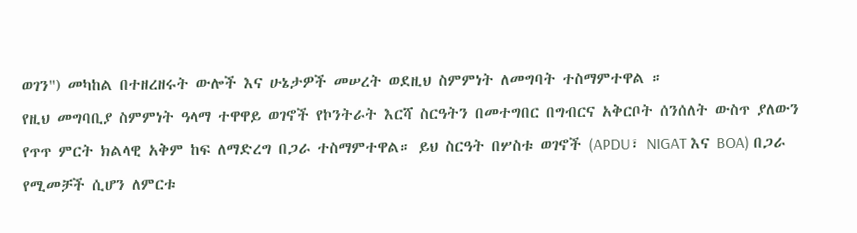ወገን") መካከል በተዘረዘሩት ውሎች እና ሁኔታዎች መሠረት ወደዚህ ስምምነት ለመግባት ተስማምተዋል ።
የዚህ መግባቢያ ስምምነት ዓላማ ተዋዋይ ወገኖች የኮንትራት እርሻ ስርዓትን በመተግበር በግብርና አቅርቦት ሰንሰለት ውስጥ ያለውን የጥጥ ምርት ክልላዊ አቅም ከፍ ለማድረግ በጋራ ተስማምተዋል። ይህ ስርዓት በሦስቱ ወገኖች (APDU፣ NIGAT እና BOA) በጋራ የሚመቻች ሲሆን ለምርቱ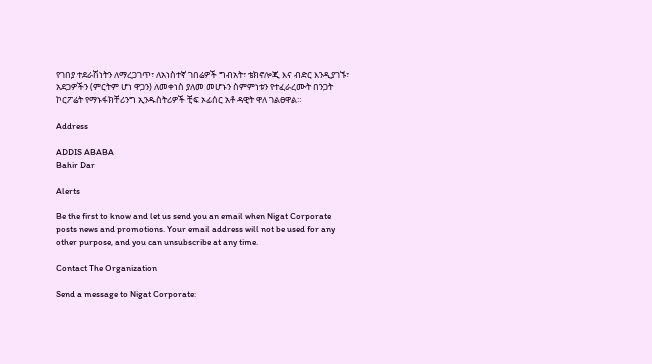የገበያ ተደራሽነትን ለማረጋገጥ፣ ለአነስተኛ ገበሬዎች ግብአት፣ ቴክኖሎጂ እና ብድር እንዲያገኙ፣ አደጋዎችን (ምርትም ሆነ ዋጋን) ለመቀነስ ያለመ መሆኑን ስምምነቱን የተፈራረሙት በንጋት ኮርፖሬት የማኑፋክቸሪንግ ኢንዱስትሪዎች ቺፍ ኦፊሰር አቶ ዳዊት ዋለ ገልፀዋል።

Address

ADDIS ABABA
Bahir Dar

Alerts

Be the first to know and let us send you an email when Nigat Corporate posts news and promotions. Your email address will not be used for any other purpose, and you can unsubscribe at any time.

Contact The Organization

Send a message to Nigat Corporate: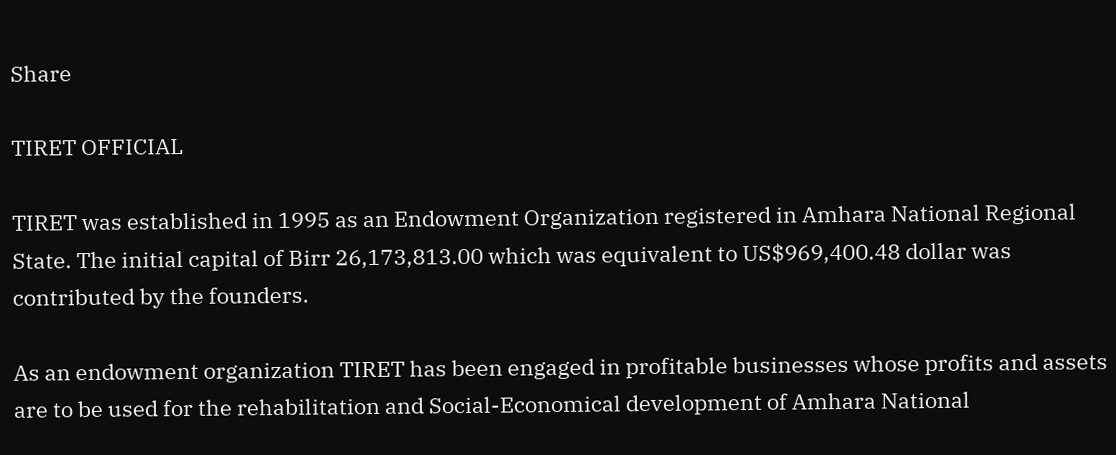Share

TIRET OFFICIAL

TIRET was established in 1995 as an Endowment Organization registered in Amhara National Regional State. The initial capital of Birr 26,173,813.00 which was equivalent to US$969,400.48 dollar was contributed by the founders.

As an endowment organization TIRET has been engaged in profitable businesses whose profits and assets are to be used for the rehabilitation and Social-Economical development of Amhara National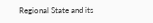Regional State and its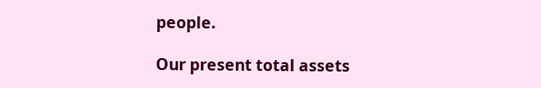people.

Our present total assets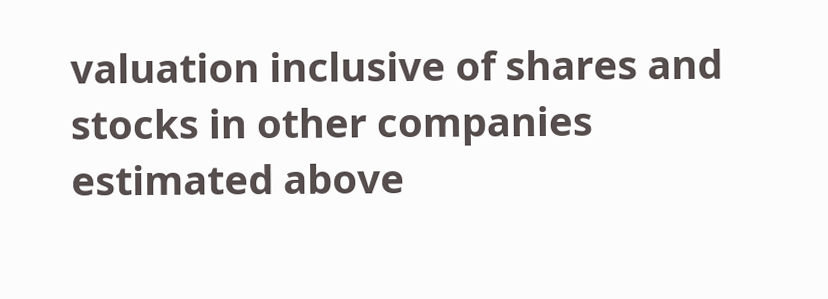valuation inclusive of shares and stocks in other companies estimated above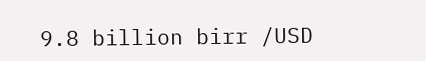9.8 billion birr /USD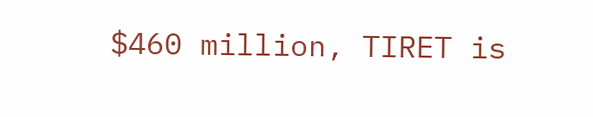$460 million, TIRET is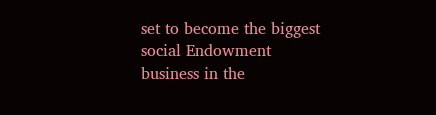set to become the biggest social Endowment business in the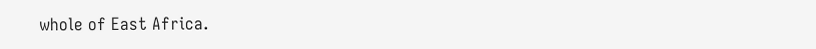whole of East Africa.